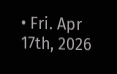• Fri. Apr 17th, 2026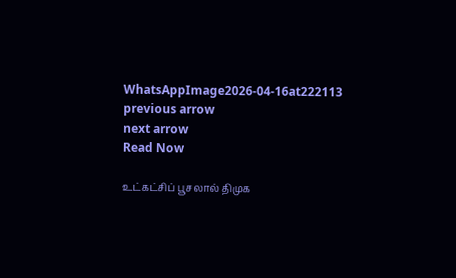WhatsAppImage2026-04-16at222113
previous arrow
next arrow
Read Now

உட்கட்சிப் பூசலால் திமுக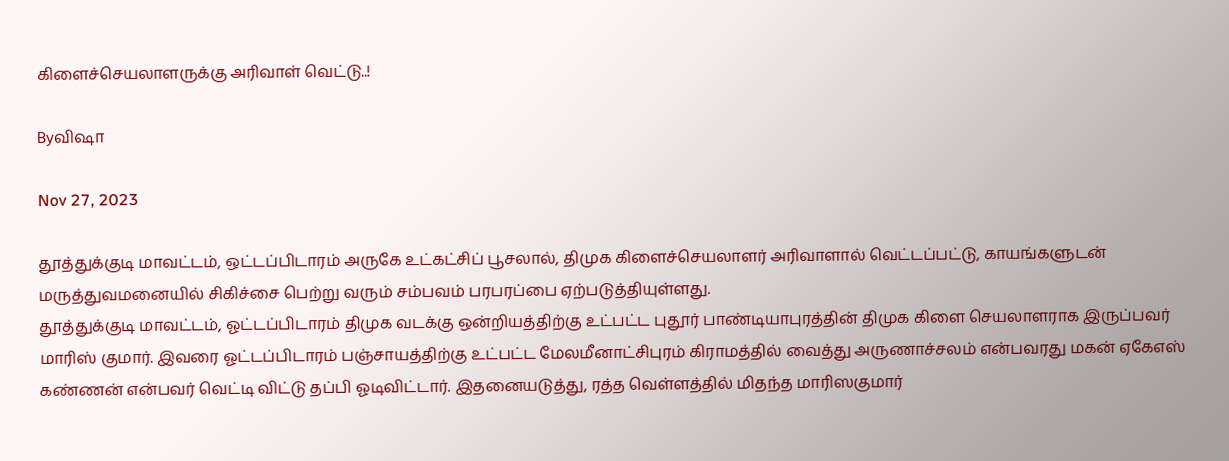கிளைச்செயலாளருக்கு அரிவாள் வெட்டு..!

Byவிஷா

Nov 27, 2023

தூத்துக்குடி மாவட்டம், ஒட்டப்பிடாரம் அருகே உட்கட்சிப் பூசலால், திமுக கிளைச்செயலாளர் அரிவாளால் வெட்டப்பட்டு, காயங்களுடன் மருத்துவமனையில் சிகிச்சை பெற்று வரும் சம்பவம் பரபரப்பை ஏற்படுத்தியுள்ளது.
தூத்துக்குடி மாவட்டம், ஓட்டப்பிடாரம் திமுக வடக்கு ஒன்றியத்திற்கு உட்பட்ட புதூர் பாண்டியாபுரத்தின் திமுக கிளை செயலாளராக இருப்பவர் மாரிஸ் குமார். இவரை ஓட்டப்பிடாரம் பஞ்சாயத்திற்கு உட்பட்ட மேலமீனாட்சிபுரம் கிராமத்தில் வைத்து அருணாச்சலம் என்பவரது மகன் ஏகேஎஸ் கண்ணன் என்பவர் வெட்டி விட்டு தப்பி ஓடிவிட்டார். இதனையடுத்து, ரத்த வெள்ளத்தில் மிதந்த மாரிஸகுமார்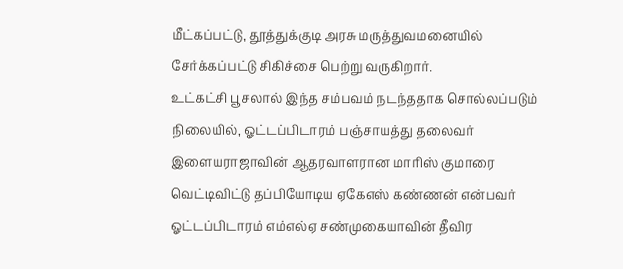மீட்கப்பட்டு, தூத்துக்குடி அரசு மருத்துவமனையில் சேர்க்கப்பட்டு சிகிச்சை பெற்று வருகிறார்.
உட்கட்சி பூசலால் இந்த சம்பவம் நடந்ததாக சொல்லப்படும் நிலையில், ஓட்டப்பிடாரம் பஞ்சாயத்து தலைவர் இளையராஜாவின் ஆதரவாளரான மாரிஸ் குமாரை வெட்டிவிட்டு தப்பியோடிய ஏகேஎஸ் கண்ணன் என்பவர் ஓட்டப்பிடாரம் எம்எல்ஏ சண்முகையாவின் தீவிர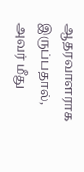ஆதரவாளராக இருப்பதால், அவர் மீது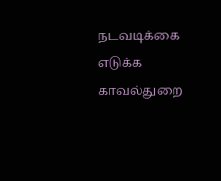நடவடிக்கை எடுக்க காவல்துறை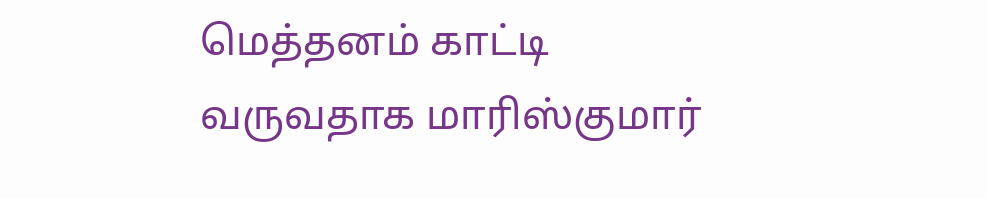மெத்தனம் காட்டி வருவதாக மாரிஸ்குமார்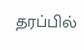தரப்பில்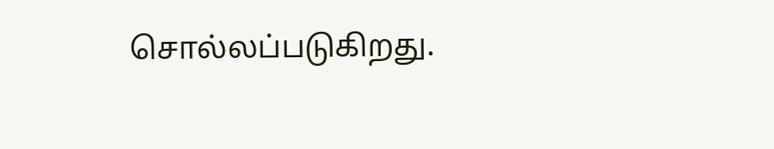சொல்லப்படுகிறது.